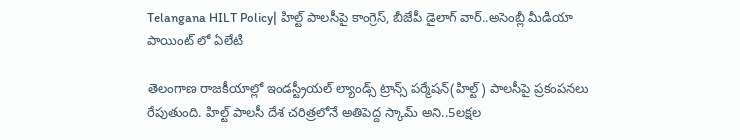Telangana HILT Policy| హిల్ట్ పాలసీపై కాంగ్రెస్, బీజేపీ డైలాగ్ వార్..అసెంబ్లీ మీడియా పాయింట్ లో ఏలేటి

తెలంగాణ రాజకీయాల్లో ఇండస్ట్రీయల్ ల్యాండ్స్ ట్రాన్స్ పర్మేషన్(హిల్ట్) పాలసీపై ప్రకంపనలు రేపుతుంది. హిల్ట్ పాలసీ దేశ చరిత్రలోనే అతిపెద్ద స్కామ్ అని..5లక్షల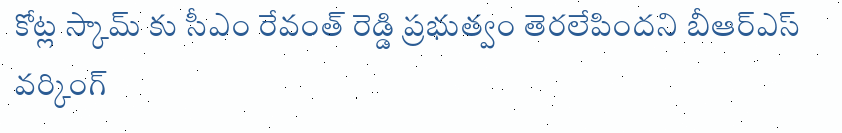కోట్ల స్కామ్ కు సీఎం రేవంత్ రెడ్డి ప్రభుత్వం తెరలేపిందని బీఆర్ఎస్ వర్కింగ్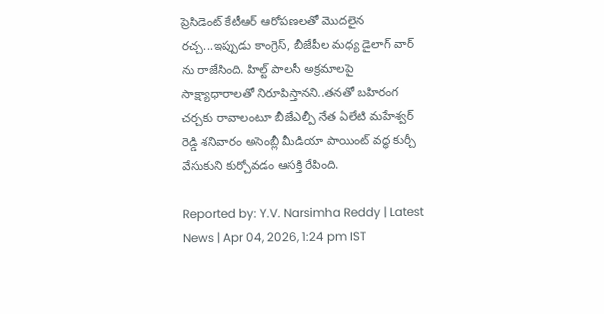ప్రెసిడెంట్ కేటీఆర్ ఆరోపణలతో మొదలైన రచ్చ...ఇప్పుడు కాంగ్రెస్, బీజేపీల మధ్య డైలాగ్ వార్ ను రాజేసింది. హిల్ట్ పాలసీ అక్రమాలపై సాక్ష్యాధారాలతో నిరూపిస్తానని..తనతో బహిరంగ చర్చకు రావాలంటూ బీజేఎల్పీ నేత ఏలేటి మహేశ్వర్ రెడ్డి శనివారం అసెంబ్లీ మీడియా పాయింట్ వద్ధ కుర్చీ వేసుకుని కుర్చోవడం ఆసక్తి రేపింది.

Reported by: Y.V. Narsimha Reddy | Latest News | Apr 04, 2026, 1:24 pm IST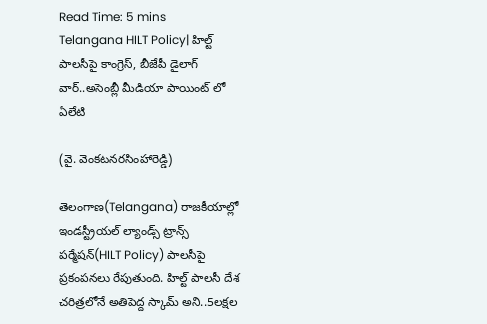Read Time: 5 mins
Telangana HILT Policy| హిల్ట్ పాలసీపై కాంగ్రెస్, బీజేపీ డైలాగ్ వార్..అసెంబ్లీ మీడియా పాయింట్ లో ఏలేటి

(వై. వెంకటనరసింహారెడ్డి)

తెలంగాణ(Telangana) రాజకీయాల్లో ఇండస్ట్రీయల్ ల్యాండ్స్ ట్రాన్స్ పర్మేషన్(HILT Policy) పాలసీపై ప్రకంపనలు రేపుతుంది. హిల్ట్ పాలసీ దేశ చరిత్రలోనే అతిపెద్ద స్కామ్ అని..5లక్షల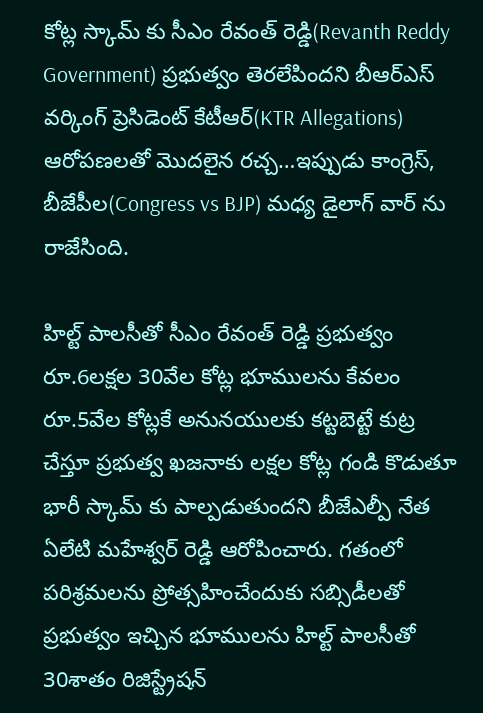కోట్ల స్కామ్ కు సీఎం రేవంత్ రెడ్డి(Revanth Reddy Government) ప్రభుత్వం తెరలేపిందని బీఆర్ఎస్ వర్కింగ్ ప్రెసిడెంట్ కేటీఆర్(KTR Allegations) ఆరోపణలతో మొదలైన రచ్చ…ఇప్పుడు కాంగ్రెస్, బీజేపీల(Congress vs BJP) మధ్య డైలాగ్ వార్ ను రాజేసింది.

హిల్ట్ పాలసీతో సీఎం రేవంత్ రెడ్డి ప్రభుత్వం రూ.6లక్షల 30వేల కోట్ల భూములను కేవలం రూ.5వేల కోట్లకే అనునయులకు కట్టబెట్టే కుట్ర చేస్తూ ప్రభుత్వ ఖజనాకు లక్షల కోట్ల గండి కొడుతూ భారీ స్కామ్ కు పాల్పడుతుందని బీజేఎల్పీ నేత ఏలేటి మహేశ్వర్ రెడ్డి ఆరోపించారు. గతంలో పరిశ్రమలను ప్రోత్సహించేందుకు సబ్సిడీలతో ప్రభుత్వం ఇచ్చిన భూములను హిల్ట్ పాలసీతో 30శాతం రిజిస్ట్రేషన్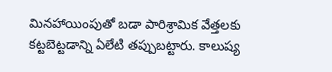మినహాయింపుతో బడా పారిశ్రామిక వేత్తలకు కట్టబెట్టడాన్ని ఏలేటి తప్పుబట్టారు. కాలుష్య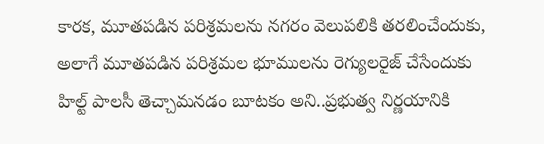కారక, మూతపడిన పరిశ్రమలను నగరం వెలుపలికి తరలించేందుకు, అలాగే మూతపడిన పరిశ్రమల భూములను రెగ్యులరైజ్ చేసేందుకు హిల్ట్ పాలసీ తెచ్చామనడం బూటకం అని..ప్రభుత్వ నిర్ణయానికి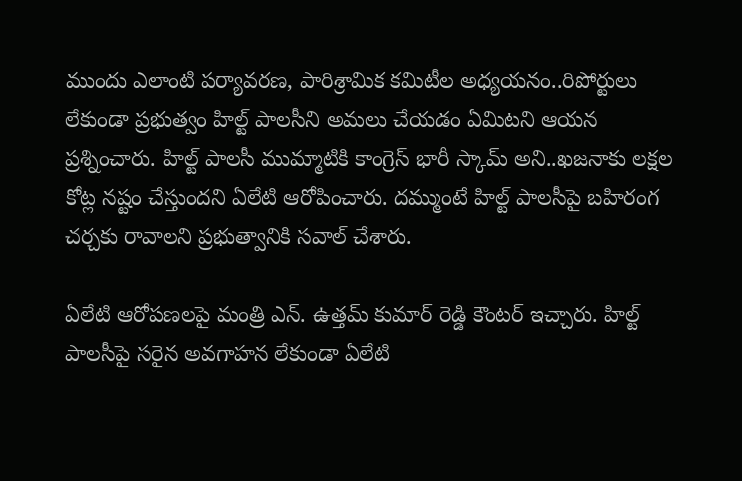ముందు ఎలాంటి పర్యావరణ, పారిశ్రామిక కమిటీల అధ్యయనం..రిపోర్టులు లేకుండా ప్రభుత్వం హిల్ట్ పాలసీని అమలు చేయడం ఏమిటని ఆయన ప్రశ్నించారు. హిల్ట్ పాలసీ ముమ్మాటికి కాంగ్రెస్ భారీ స్కామ్ అని..ఖజనాకు లక్షల కోట్ల నష్టం చేస్తుందని ఏలేటి ఆరోపించారు. దమ్ముంటే హిల్ట్ పాలసీపై బహిరంగ చర్చకు రావాలని ప్రభుత్వానికి సవాల్ చేశారు.

ఏలేటి ఆరోపణలపై మంత్రి ఎన్. ఉత్తమ్ కుమార్ రెడ్డి కౌంటర్ ఇచ్చారు. హిల్ట్ పాలసీపై సరైన అవగాహన లేకుండా ఏలేటి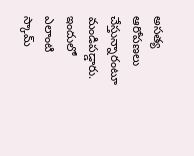అసత్య ఆరోపణలు చేస్తున్నారంటూ మండిపడ్డారు. ఇందులో ఎలాంటి స్కామ్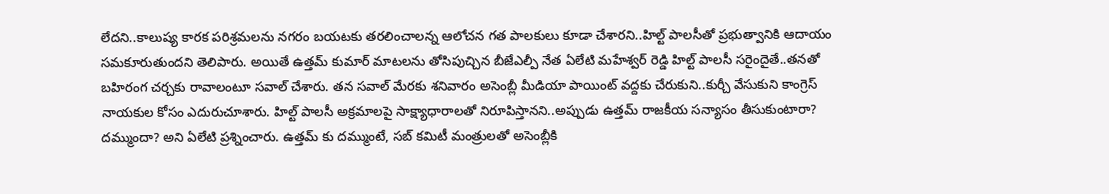లేదని..కాలుష్య కారక పరిశ్రమలను నగరం బయటకు తరలించాలన్న ఆలోచన గత పాలకులు కూడా చేశారని..హిల్ట్ పాలసీతో ప్రభుత్వానికి ఆదాయం సమకూరుతుందని తెలిపారు. అయితే ఉత్తమ్ కుమార్ మాటలను తోసిపుచ్చిన బీజేఎల్పీ నేత ఏలేటి మహేశ్వర్ రెడ్డి హిల్ట్ పాలసీ సరైందైతే..తనతో బహిరంగ చర్చకు రావాలంటూ సవాల్ చేశారు. తన సవాల్ మేరకు శనివారం అసెంబ్లీ మీడియా పాయింట్ వద్దకు చేరుకుని..కుర్చీ వేసుకుని కాంగ్రెస్ నాయకుల కోసం ఎదురుచూశారు. హిల్ట్ పాలసీ అక్రమాలపై సాక్ష్యాధారాలతో నిరూపిస్తానని..అప్పుడు ఉత్తమ్ రాజకీయ సన్యాసం తీసుకుంటారా? దమ్ముందా? అని ఏలేటి ప్రశ్నించారు. ఉత్తమ్ కు దమ్ముంటే, సబ్ కమిటీ మంత్రులతో అసెంబ్లీకి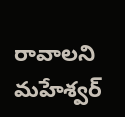రావాలని మహేశ్వర్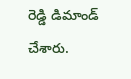రెడ్డి డిమాండ్ చేశారు.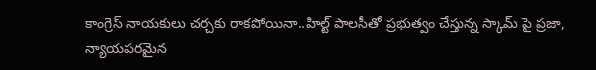కాంగ్రెస్ నాయకులు చర్చకు రాకపోయినా..హిల్ట్ పాలసీతో ప్రభుత్వం చేస్తున్న స్కామ్ పై ప్రజా, న్యాయపరమైన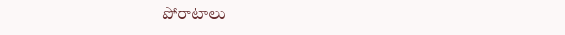పోరాటాలు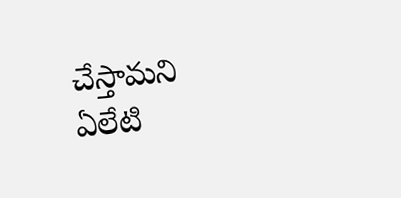చేస్తామని ఏలేటి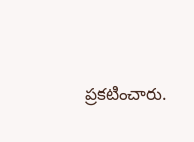ప్రకటించారు.